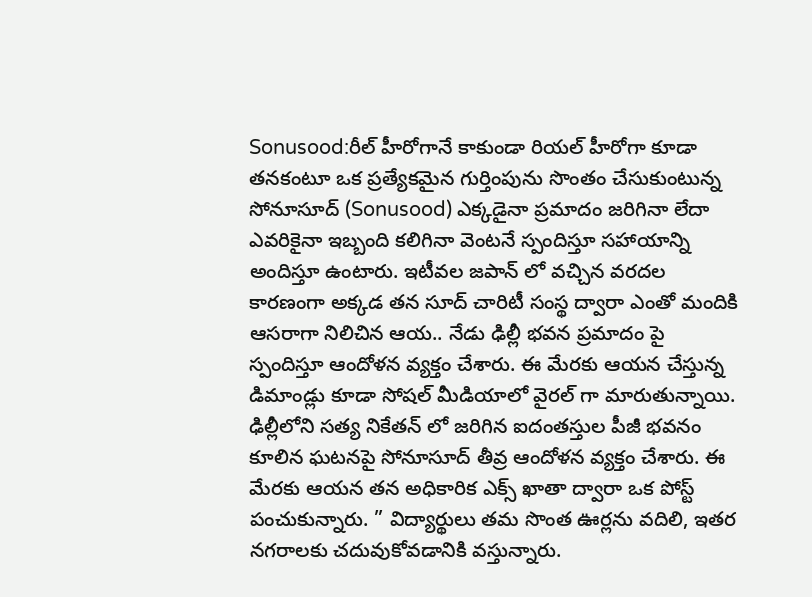Sonusood:రీల్ హీరోగానే కాకుండా రియల్ హీరోగా కూడా తనకంటూ ఒక ప్రత్యేకమైన గుర్తింపును సొంతం చేసుకుంటున్న సోనూసూద్ (Sonusood) ఎక్కడైనా ప్రమాదం జరిగినా లేదా ఎవరికైనా ఇబ్బంది కలిగినా వెంటనే స్పందిస్తూ సహాయాన్ని అందిస్తూ ఉంటారు. ఇటీవల జపాన్ లో వచ్చిన వరదల కారణంగా అక్కడ తన సూద్ చారిటీ సంస్థ ద్వారా ఎంతో మందికి ఆసరాగా నిలిచిన ఆయ.. నేడు ఢిల్లీ భవన ప్రమాదం పై స్పందిస్తూ ఆందోళన వ్యక్తం చేశారు. ఈ మేరకు ఆయన చేస్తున్న డిమాండ్లు కూడా సోషల్ మీడియాలో వైరల్ గా మారుతున్నాయి.
ఢిల్లీలోని సత్య నికేతన్ లో జరిగిన ఐదంతస్తుల పీజీ భవనం కూలిన ఘటనపై సోనూసూద్ తీవ్ర ఆందోళన వ్యక్తం చేశారు. ఈ మేరకు ఆయన తన అధికారిక ఎక్స్ ఖాతా ద్వారా ఒక పోస్ట్ పంచుకున్నారు. ” విద్యార్థులు తమ సొంత ఊర్లను వదిలి, ఇతర నగరాలకు చదువుకోవడానికి వస్తున్నారు.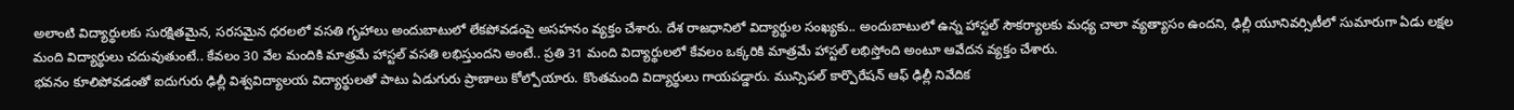అలాంటి విద్యార్థులకు సురక్షితమైన, సరసమైన ధరలలో వసతి గృహాలు అందుబాటులో లేకపోవడంపై అసహనం వ్యక్తం చేశారు. దేశ రాజధానిలో విద్యార్థుల సంఖ్యకు.. అందుబాటులో ఉన్న హాస్టల్ సౌకర్యాలకు మధ్య చాలా వ్యత్యాసం ఉందని, ఢిల్లీ యూనివర్సిటీలో సుమారుగా ఏడు లక్షల మంది విద్యార్థులు చదువుతుంటే.. కేవలం 30 వేల మందికి మాత్రమే హాస్టల్ వసతి లభిస్తుందని అంటే.. ప్రతి 31 మంది విద్యార్థులలో కేవలం ఒక్కరికి మాత్రమే హాస్టల్ లభిస్తోంది అంటూ ఆవేదన వ్యక్తం చేశారు.
భవనం కూలిపోవడంతో ఐదుగురు ఢిల్లీ విశ్వవిద్యాలయ విద్యార్థులతో పాటు ఏడుగురు ప్రాణాలు కోల్పోయారు. కొంతమంది విద్యార్థులు గాయపడ్డారు. మున్సిపల్ కార్పొరేషన్ ఆఫ్ ఢిల్లీ నివేదిక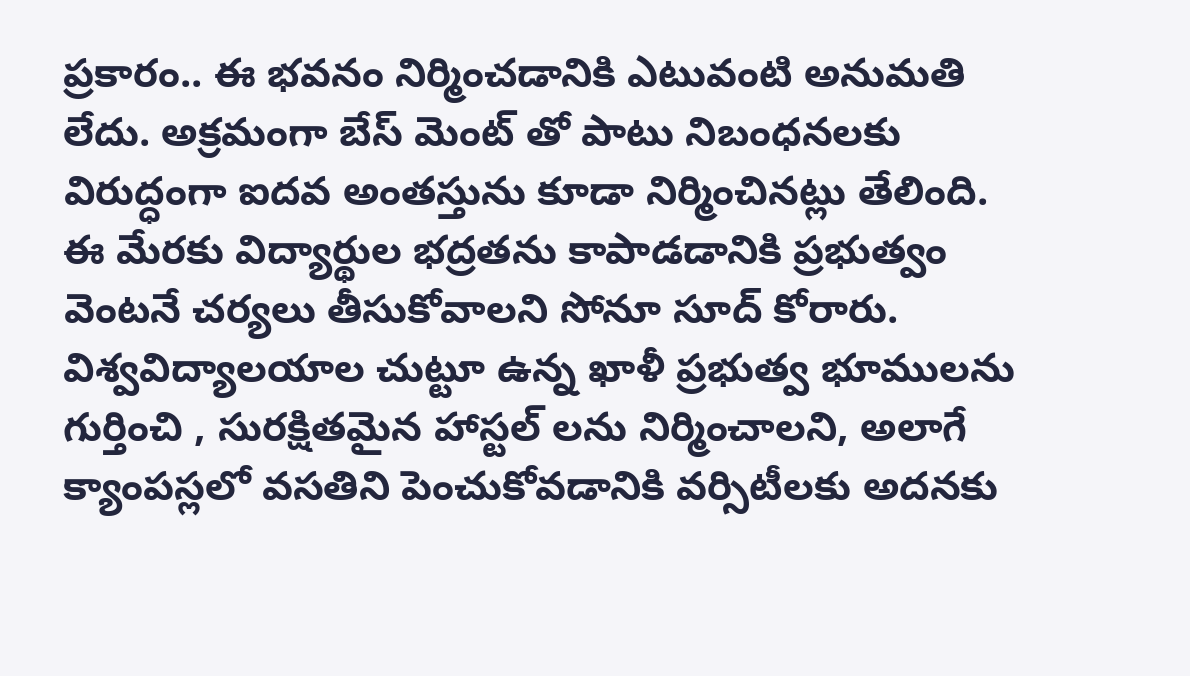ప్రకారం.. ఈ భవనం నిర్మించడానికి ఎటువంటి అనుమతి లేదు. అక్రమంగా బేస్ మెంట్ తో పాటు నిబంధనలకు విరుద్ధంగా ఐదవ అంతస్తును కూడా నిర్మించినట్లు తేలింది. ఈ మేరకు విద్యార్థుల భద్రతను కాపాడడానికి ప్రభుత్వం వెంటనే చర్యలు తీసుకోవాలని సోనూ సూద్ కోరారు. విశ్వవిద్యాలయాల చుట్టూ ఉన్న ఖాళీ ప్రభుత్వ భూములను గుర్తించి , సురక్షితమైన హాస్టల్ లను నిర్మించాలని, అలాగే క్యాంపస్లలో వసతిని పెంచుకోవడానికి వర్సిటీలకు అదనకు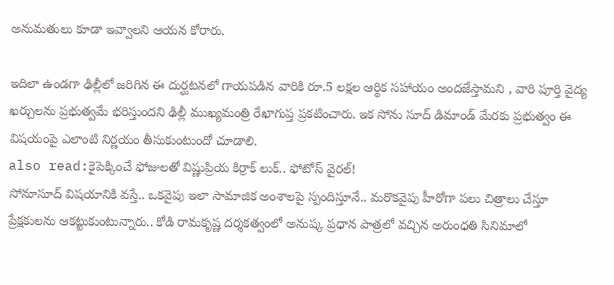అనుమతులు కూడా ఇవ్వాలని ఆయన కోరారు.

ఇదిలా ఉండగా ఢిల్లీలో జరిగిన ఈ దుర్ఘటనలో గాయపడిన వారికి రూ.5 లక్షల ఆర్థిక సహాయం అందజేస్తామని , వారి పూర్తి వైద్య ఖర్చులను ప్రభుత్వమే భరిస్తుందని ఢిల్లీ ముఖ్యమంత్రి రేఖాగుప్త ప్రకటించారు. ఇక సోను సూద్ డిమాండ్ మేరకు ప్రభుత్వం ఈ విషయంపై ఎలాంటి నిర్ణయం తీసుకుంటుందో చూడాలి.
also read:కైపెక్కించే ఫోజులతో విష్ణుప్రియ కిర్రాక్ లుక్.. ఫోటోస్ వైరల్!
సోనూసూద్ విషయానికి వస్తే.. ఒకవైపు ఇలా సామాజిక అంశాలపై స్పందిస్తూనే.. మరొకవైపు హీరోగా పలు చిత్రాలు చేస్తూ ప్రేక్షకులను ఆకట్టుకుంటున్నారు.. కోడి రామకృష్ణ దర్శకత్వంలో అనుష్క ప్రధాన పాత్రలో వచ్చిన అరుంధతి సినిమాలో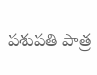పశుపతి పాత్ర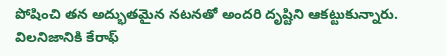పోషించి తన అద్భుతమైన నటనతో అందరి దృష్టిని ఆకట్టుకున్నారు. విలనిజానికి కేరాఫ్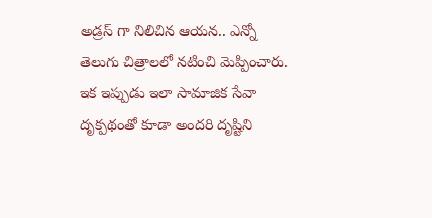అడ్రస్ గా నిలిచిన ఆయన.. ఎన్నో తెలుగు చిత్రాలలో నటించి మెప్పించారు. ఇక ఇప్పుడు ఇలా సామాజిక సేవా దృక్పథంతో కూడా అందరి దృష్టిని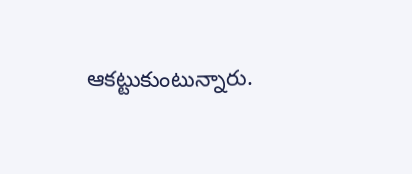ఆకట్టుకుంటున్నారు.